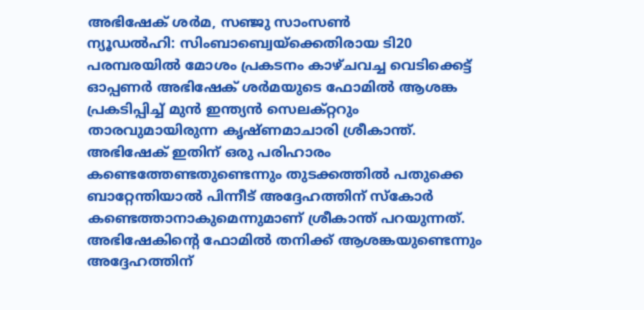അഭിഷേക് ശർമ, സഞ്ജു സാംസൺ
ന്യൂഡൽഹി: സിംബാബ്വെയ്ക്കെതിരായ ടി20 പരമ്പരയിൽ മോശം പ്രകടനം കാഴ്ചവച്ച വെടിക്കെട്ട് ഓപ്പണർ അഭിഷേക് ശർമയുടെ ഫോമിൽ ആശങ്ക പ്രകടിപ്പിച്ച് മുൻ ഇന്ത്യൻ സെലക്റ്ററും താരവുമായിരുന്ന കൃഷ്ണമാചാരി ശ്രീകാന്ത്. അഭിഷേക് ഇതിന് ഒരു പരിഹാരം കണ്ടെത്തേണ്ടതുണ്ടെന്നും തുടക്കത്തിൽ പതുക്കെ ബാറ്റേന്തിയാൽ പിന്നീട് അദ്ദേഹത്തിന് സ്കോർ കണ്ടെത്താനാകുമെന്നുമാണ് ശ്രീകാന്ത് പറയുന്നത്.
അഭിഷേകിന്റെ ഫോമിൽ തനിക്ക് ആശങ്കയുണ്ടെന്നും അദ്ദേഹത്തിന്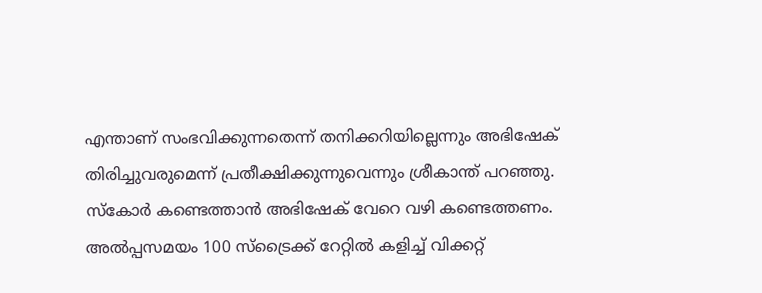എന്താണ് സംഭവിക്കുന്നതെന്ന് തനിക്കറിയില്ലെന്നും അഭിഷേക് തിരിച്ചുവരുമെന്ന് പ്രതീക്ഷിക്കുന്നുവെന്നും ശ്രീകാന്ത് പറഞ്ഞു.
സ്കോർ കണ്ടെത്താൻ അഭിഷേക് വേറെ വഴി കണ്ടെത്തണം. അൽപ്പസമയം 100 സ്ട്രൈക്ക് റേറ്റിൽ കളിച്ച് വിക്കറ്റ്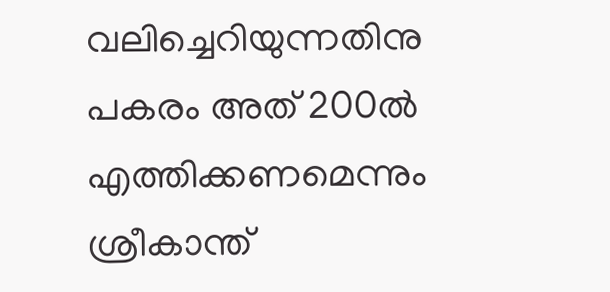വലിച്ചെറിയുന്നതിനു പകരം അത് 200ൽ എത്തിക്കണമെന്നും ശ്രീകാന്ത്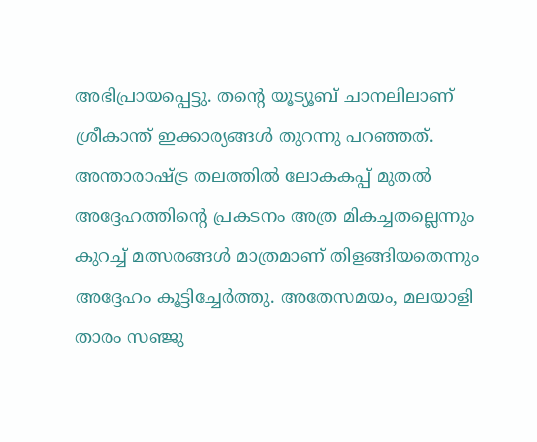അഭിപ്രായപ്പെട്ടു. തന്റെ യൂട്യൂബ് ചാനലിലാണ് ശ്രീകാന്ത് ഇക്കാര്യങ്ങൾ തുറന്നു പറഞ്ഞത്.
അന്താരാഷ്ട്ര തലത്തിൽ ലോകകപ്പ് മുതൽ അദ്ദേഹത്തിന്റെ പ്രകടനം അത്ര മികച്ചതല്ലെന്നും കുറച്ച് മത്സരങ്ങൾ മാത്രമാണ് തിളങ്ങിയതെന്നും അദ്ദേഹം കൂട്ടിച്ചേർത്തു. അതേസമയം, മലയാളി താരം സഞ്ജു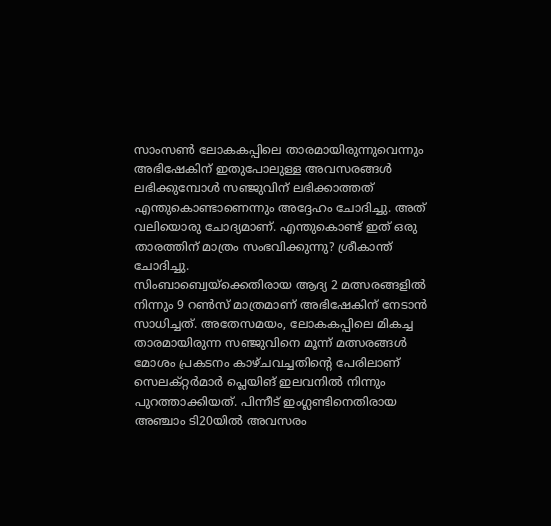സാംസൺ ലോകകപ്പിലെ താരമായിരുന്നുവെന്നും അഭിഷേകിന് ഇതുപോലുള്ള അവസരങ്ങൾ ലഭിക്കുമ്പോൾ സഞ്ജുവിന് ലഭിക്കാത്തത് എന്തുകൊണ്ടാണെന്നും അദ്ദേഹം ചോദിച്ചു. അത് വലിയൊരു ചോദ്യമാണ്. എന്തുകൊണ്ട് ഇത് ഒരു താരത്തിന് മാത്രം സംഭവിക്കുന്നു? ശ്രീകാന്ത് ചോദിച്ചു.
സിംബാബ്വെയ്ക്കെതിരായ ആദ്യ 2 മത്സരങ്ങളിൽ നിന്നും 9 റൺസ് മാത്രമാണ് അഭിഷേകിന് നേടാൻ സാധിച്ചത്. അതേസമയം, ലോകകപ്പിലെ മികച്ച താരമായിരുന്ന സഞ്ജുവിനെ മൂന്ന് മത്സരങ്ങൾ മോശം പ്രകടനം കാഴ്ചവച്ചതിന്റെ പേരിലാണ് സെലക്റ്റർമാർ പ്ലെയിങ് ഇലവനിൽ നിന്നും പുറത്താക്കിയത്. പിന്നീട് ഇംഗ്ലണ്ടിനെതിരായ അഞ്ചാം ടി20യിൽ അവസരം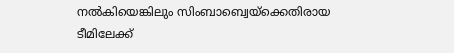നൽകിയെങ്കിലും സിംബാബ്വെയ്ക്കെതിരായ ടീമിലേക്ക്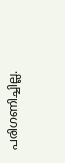പരിഗണിച്ചില്ല.